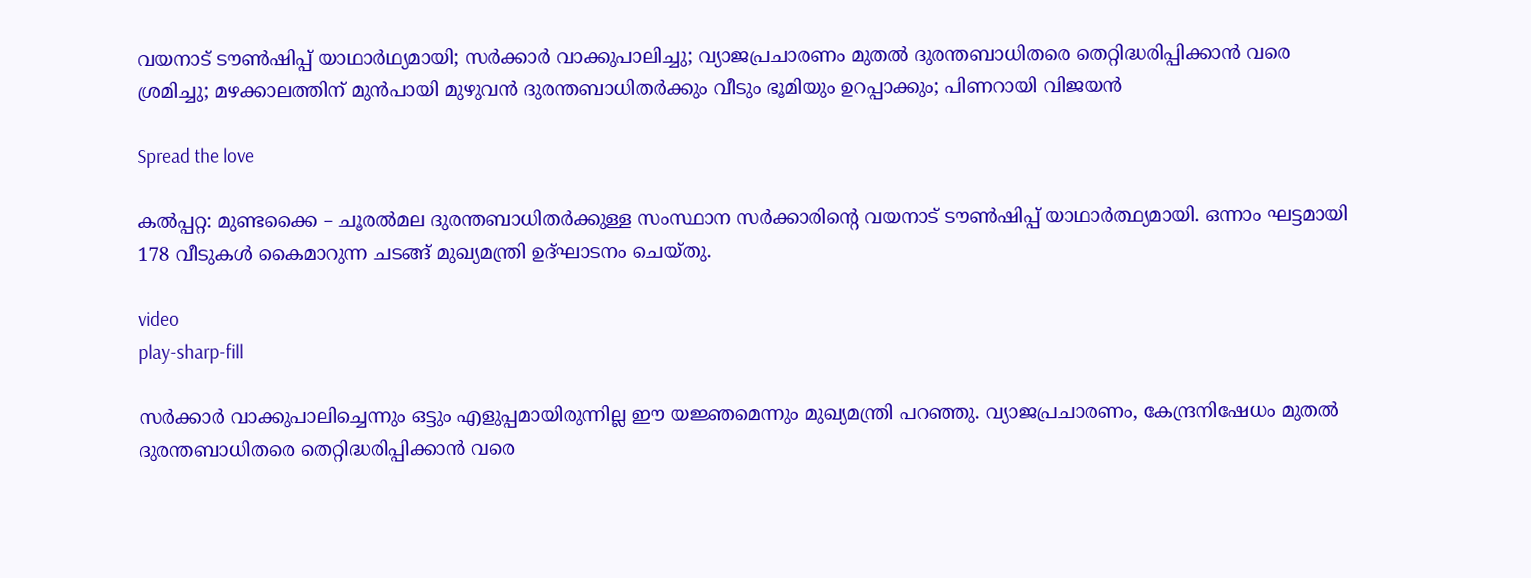വയനാട് ടൗണ്‍ഷിപ്പ് യാഥാർഥ്യമായി; സർക്കാർ വാക്കുപാലിച്ചു; വ്യാജപ്രചാരണം മുതൽ ദുരന്തബാധിതരെ തെറ്റിദ്ധരിപ്പിക്കാൻ വരെ ശ്രമിച്ചു; മഴക്കാലത്തിന് മുൻപായി മുഴുവൻ ദുരന്തബാധിതർക്കും വീടും ഭൂമിയും ഉറപ്പാക്കും; പിണറായി വിജയൻ

Spread the love

കൽപ്പറ്റ: മുണ്ടക്കൈ – ചൂരല്‍മല ദുരന്തബാധിതർക്കുള്ള സംസ്ഥാന സര്‍ക്കാരിന്റെ വയനാട് ടൗണ്‍ഷിപ്പ് യാഥാര്‍ത്ഥ്യമായി. ഒന്നാം ഘട്ടമായി 178 വീടുകള്‍ കൈമാറുന്ന ചടങ്ങ് മുഖ്യമന്ത്രി ഉദ്‌ഘാടനം ചെയ്തു.

video
play-sharp-fill

സർക്കാർ വാക്കുപാലിച്ചെന്നും ഒട്ടും എളുപ്പമായിരുന്നില്ല ഈ യജ്ഞമെന്നും മുഖ്യമന്ത്രി പറഞ്ഞു. വ്യാജപ്രചാരണം, കേന്ദ്രനിഷേധം മുതല്‍ ദുരന്തബാധിതരെ തെറ്റിദ്ധരിപ്പിക്കാൻ വരെ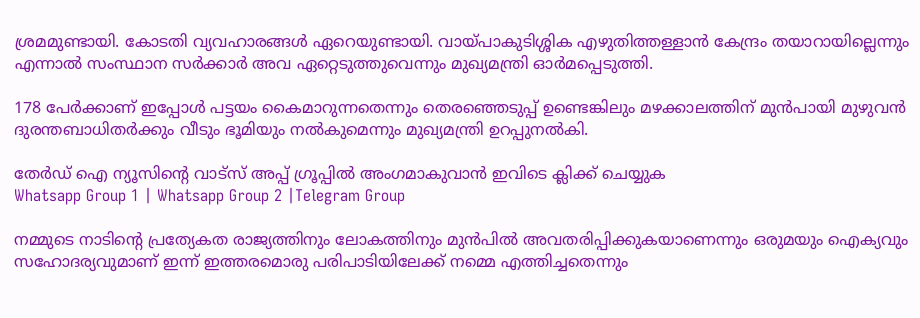ശ്രമമുണ്ടായി. കോടതി വ്യവഹാരങ്ങള്‍ ഏറെയുണ്ടായി. വായ്പാകുടിശ്ശിക എഴുതിത്തള്ളാൻ കേന്ദ്രം തയാറായില്ലെന്നും എന്നാല്‍ സംസ്ഥാന സർക്കാർ അവ ഏറ്റെടുത്തുവെന്നും മുഖ്യമന്ത്രി ഓർമപ്പെടുത്തി.

178 പേർക്കാണ് ഇപ്പോള്‍ പട്ടയം കൈമാറുന്നതെന്നും തെരഞ്ഞെടുപ്പ് ഉണ്ടെങ്കിലും മഴക്കാലത്തിന് മുൻപായി മുഴുവൻ ദുരന്തബാധിതർക്കും വീടും ഭൂമിയും നല്‍കുമെന്നും മുഖ്യമന്ത്രി ഉറപ്പുനല്‍കി.

തേർഡ് ഐ ന്യൂസിന്റെ വാട്സ് അപ്പ് ഗ്രൂപ്പിൽ അംഗമാകുവാൻ ഇവിടെ ക്ലിക്ക് ചെയ്യുക
Whatsapp Group 1 | Whatsapp Group 2 |Telegram Group

നമ്മുടെ നാടിന്റെ പ്രത്യേകത രാജ്യത്തിനും ലോകത്തിനും മുൻപില്‍ അവതരിപ്പിക്കുകയാണെന്നും ഒരുമയും ഐക്യവും സഹോദര്യവുമാണ് ഇന്ന് ഇത്തരമൊരു പരിപാടിയിലേക്ക് നമ്മെ എത്തിച്ചതെന്നും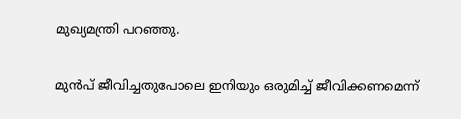മുഖ്യമന്ത്രി പറഞ്ഞു.

മുൻപ് ജീവിച്ചതുപോലെ ഇനിയും ഒരുമിച്ച്‌ ജീവിക്കണമെന്ന്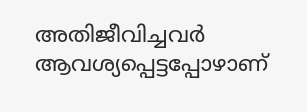അതിജീവിച്ചവർ ആവശ്യപ്പെട്ടപ്പോഴാണ്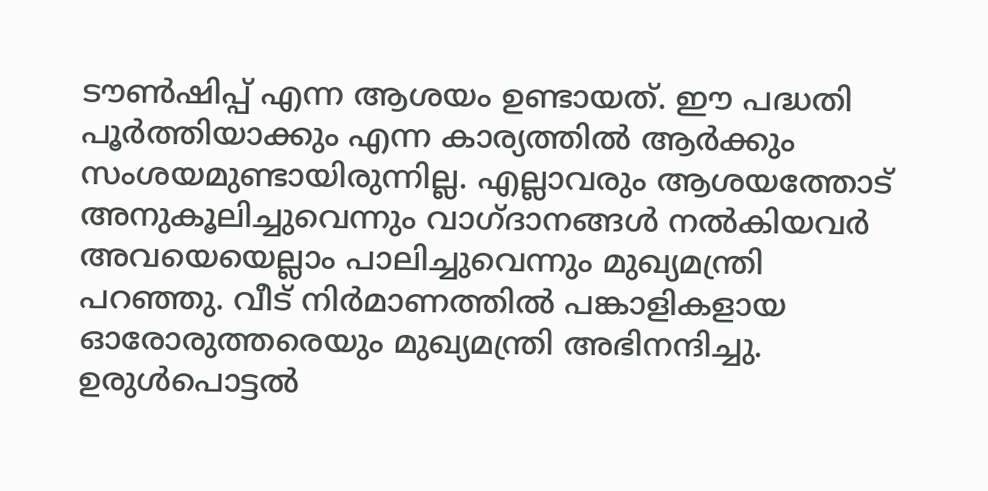ടൗണ്‍ഷിപ്പ് എന്ന ആശയം ഉണ്ടായത്. ഈ പദ്ധതി പൂർത്തിയാക്കും എന്ന കാര്യത്തില്‍ ആർക്കും സംശയമുണ്ടായിരുന്നില്ല. എല്ലാവരും ആശയത്തോട് അനുകൂലിച്ചുവെന്നും വാഗ്ദാനങ്ങള്‍ നല്‍കിയവർ അവയെയെല്ലാം പാലിച്ചുവെന്നും മുഖ്യമന്ത്രി പറഞ്ഞു. വീട് നിർമാണത്തില്‍ പങ്കാളികളായ ഓരോരുത്തരെയും മുഖ്യമന്ത്രി അഭിനന്ദിച്ചു. ഉരുള്‍പൊട്ടല്‍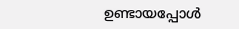ഉണ്ടായപ്പോള്‍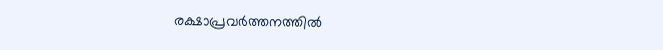രക്ഷാപ്രവർത്തനത്തില്‍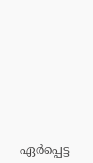ഏർപ്പെട്ട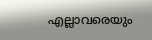എല്ലാവരെയും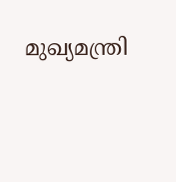മുഖ്യമന്ത്രി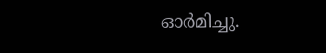ഓർമിച്ചു.